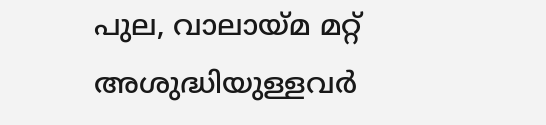പുല, വാലായ്മ മറ്റ് അശുദ്ധിയുള്ളവര്‍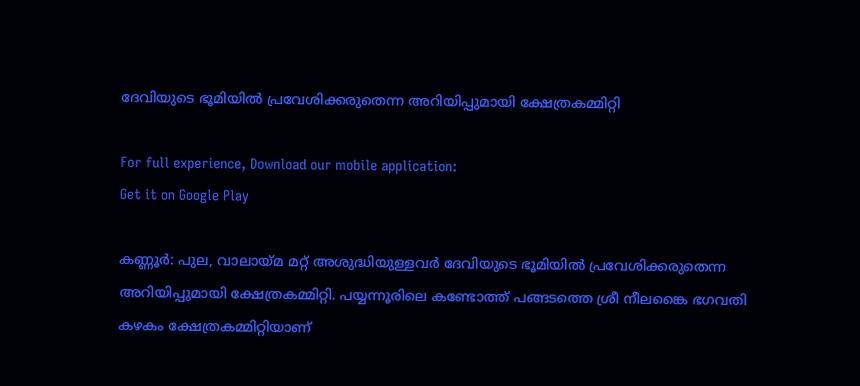ദേവിയുടെ ഭൂമിയില്‍ പ്രവേശിക്കരുതെന്ന അറിയിപ്പുമായി ക്ഷേത്രകമ്മിറ്റി

For full experience, Download our mobile application:
Get it on Google Play

കണ്ണൂര്‍: പുല, വാലായ്മ മറ്റ് അശുദ്ധിയുള്ളവര്‍ ദേവിയുടെ ഭൂമിയില്‍ പ്രവേശിക്കരുതെന്ന അറിയിപ്പുമായി ക്ഷേത്രകമ്മിറ്റി. പയ്യന്നൂരിലെ കണ്ടോത്ത് പങ്ങടത്തെ ശ്രീ നീലങ്കൈ ഭഗവതി കഴകം ക്ഷേത്രകമ്മിറ്റിയാണ്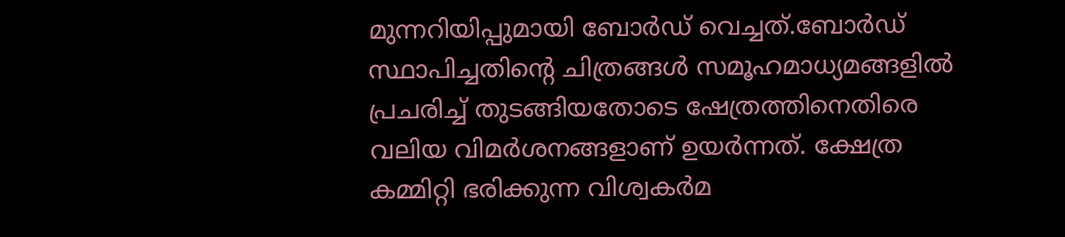മുന്നറിയിപ്പുമായി ബോര്‍ഡ് വെച്ചത്.ബോര്‍ഡ് സ്ഥാപിച്ചതിന്‍റെ ചിത്രങ്ങള്‍ സമൂഹമാധ്യമങ്ങളില്‍ പ്രചരിച്ച്‌ തുടങ്ങിയതോടെ ഷേത്രത്തിനെതിരെ വലിയ വിമര്‍ശനങ്ങളാണ് ഉയര്‍ന്നത്. ക്ഷേത്ര കമ്മിറ്റി ഭരിക്കുന്ന വിശ്വകര്‍മ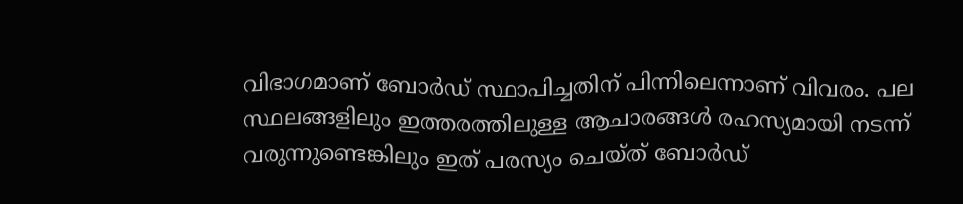വിഭാഗമാണ് ബോര്‍ഡ് സ്ഥാപിച്ചതിന് പിന്നിലെന്നാണ് വിവരം. പല സ്ഥലങ്ങളിലും ഇത്തരത്തിലുള്ള ആചാരങ്ങള്‍ രഹസ്യമായി നടന്ന് വരുന്നുണ്ടെങ്കിലും ഇത് പരസ്യം ചെയ്ത് ബോര്‍ഡ്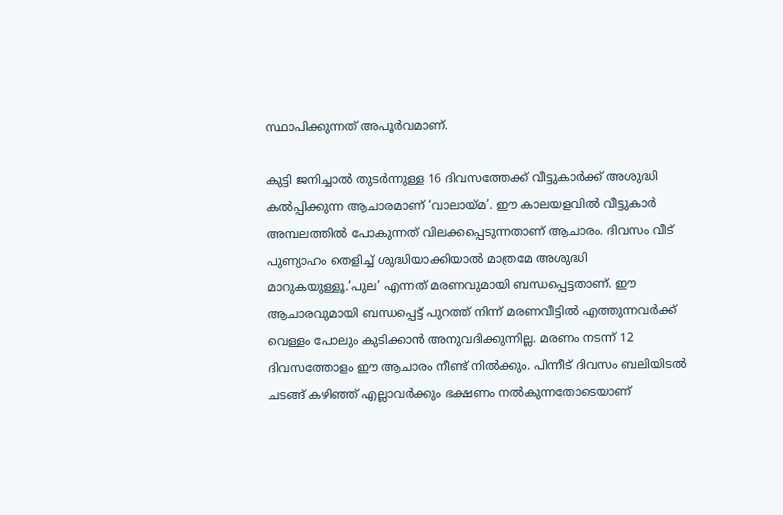സ്ഥാപിക്കുന്നത് അപൂര്‍വമാണ്.

കുട്ടി ജനിച്ചാല്‍ തുടര്‍ന്നുള്ള 16 ദിവസത്തേക്ക് വീട്ടുകാര്‍ക്ക് അശുദ്ധി കല്‍പ്പിക്കുന്ന ആചാരമാണ് ‘വാലായ്മ’. ഈ കാലയളവില്‍ വീട്ടുകാര്‍ അമ്പലത്തില്‍ പോകുന്നത് വിലക്കപ്പെടുന്നതാണ് ആചാരം. ദിവസം വീട് പുണ്യാഹം തെളിച്ച്‌ ശുദ്ധിയാക്കിയാല്‍ മാത്രമേ അശുദ്ധി മാറുകയുള്ളൂ.’പുല’ എന്നത് മരണവുമായി ബന്ധപ്പെട്ടതാണ്. ഈ ആചാരവുമായി ബന്ധപ്പെട്ട് പുറത്ത് നിന്ന് മരണവീട്ടില്‍ എത്തുന്നവര്‍ക്ക് വെള്ളം പോലും കുടിക്കാന്‍ അനുവദിക്കുന്നില്ല. മരണം നടന്ന് 12 ദിവസത്തോളം ഈ ആചാരം നീണ്ട് നില്‍ക്കും. പിന്നീട് ദിവസം ബലിയിടല്‍ ചടങ്ങ് കഴിഞ്ഞ് എല്ലാവര്‍ക്കും ഭക്ഷണം നല്‍കുന്നതോടെയാണ്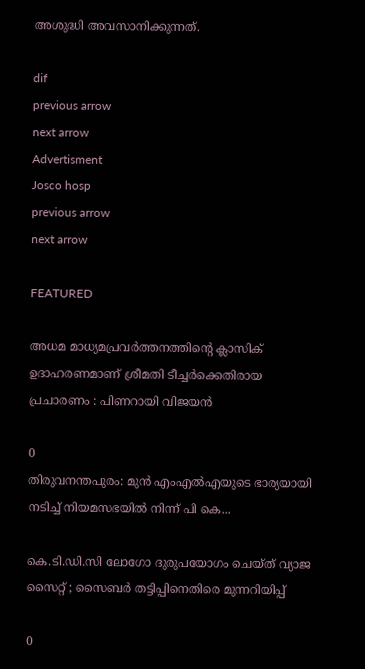അശുദ്ധി അവസാനിക്കുന്നത്.

dif
previous arrow
next arrow
Advertisment
Josco hosp
previous arrow
next arrow

FEATURED

അധമ മാധ്യമപ്രവർത്തനത്തിന്റെ ക്ലാസിക് ഉദാഹരണമാണ് ശ്രീമതി ടീച്ചർക്കെതിരായ പ്രചാരണം : പിണറായി വിജയൻ

0
തിരുവനന്തപുരം: മുന്‍ എംഎല്‍എയുടെ ഭാര്യയായി നടിച്ച് നിയമസഭയില്‍ നിന്ന് പി കെ...

കെ.ടി.ഡി.സി ലോഗോ ദുരുപയോഗം ചെയ്ത് വ്യാജ സൈറ്റ് ; സൈബർ തട്ടിപ്പിനെതിരെ മുന്നറിയിപ്പ്

0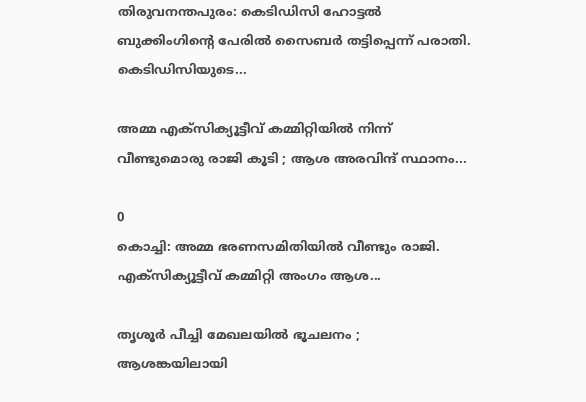തിരുവനന്തപുരം: കെടിഡിസി ഹോട്ടല്‍ ബുക്കിംഗിന്റെ പേരിൽ സൈബര്‍ തട്ടിപ്പെന്ന് പരാതി. കെടിഡിസിയുടെ...

അമ്മ എക്സിക്യൂട്ടീവ് കമ്മിറ്റിയിൽ നിന്ന് വീണ്ടുമൊരു രാജി കൂടി ; ആശ അരവിന്ദ് സ്ഥാനം...

0
കൊച്ചി: അമ്മ ഭരണസമിതിയില്‍ വീണ്ടും രാജി. എക്‌സിക്യൂട്ടീവ് കമ്മിറ്റി അംഗം ആശ...

തൃശൂർ പീച്ചി മേഖലയിൽ ഭൂചലനം ; ആശങ്കയിലായി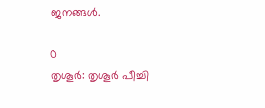ജനങ്ങൾ.

0
തൃശൂർ: തൃശൂർ പീച്ചി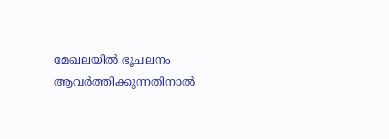മേഖലയിൽ ഭൂചലനം ആവർത്തിക്കുന്നതിനാൽ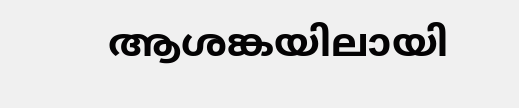ആശങ്കയിലായി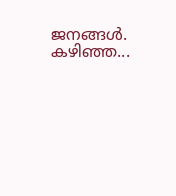ജനങ്ങൾ. കഴിഞ്ഞ...